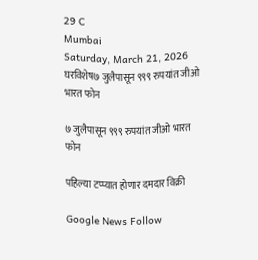29 C
Mumbai
Saturday, March 21, 2026
घरविशेष७ जुलैपासून ९९९ रुपयांत जीओ भारत फोन

७ जुलैपासून ९९९ रुपयांत जीओ भारत फोन

पहिल्या टप्प्यात होणार दमदार विक्री

Google News Follow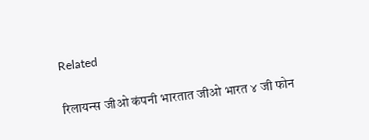Related

रिलायन्स जीओ कंपनी भारतात जीओ भारत ४ जी फोन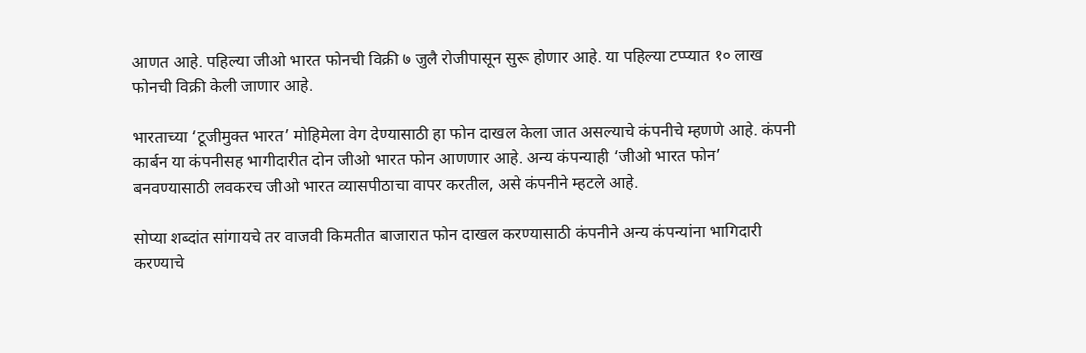आणत आहे. पहिल्या जीओ भारत फोनची विक्री ७ जुलै रोजीपासून सुरू होणार आहे. या पहिल्या टप्प्यात १० लाख फोनची विक्री केली जाणार आहे.

भारताच्या ‘टूजीमुक्त भारत’ मोहिमेला वेग देण्यासाठी हा फोन दाखल केला जात असल्याचे कंपनीचे म्हणणे आहे. कंपनी कार्बन या कंपनीसह भागीदारीत दोन जीओ भारत फोन आणणार आहे. अन्य कंपन्याही ‘जीओ भारत फोन’ बनवण्यासाठी लवकरच जीओ भारत व्यासपीठाचा वापर करतील, असे कंपनीने म्हटले आहे.

सोप्या शब्दांत सांगायचे तर वाजवी किमतीत बाजारात फोन दाखल करण्यासाठी कंपनीने अन्य कंपन्यांना भागिदारी करण्याचे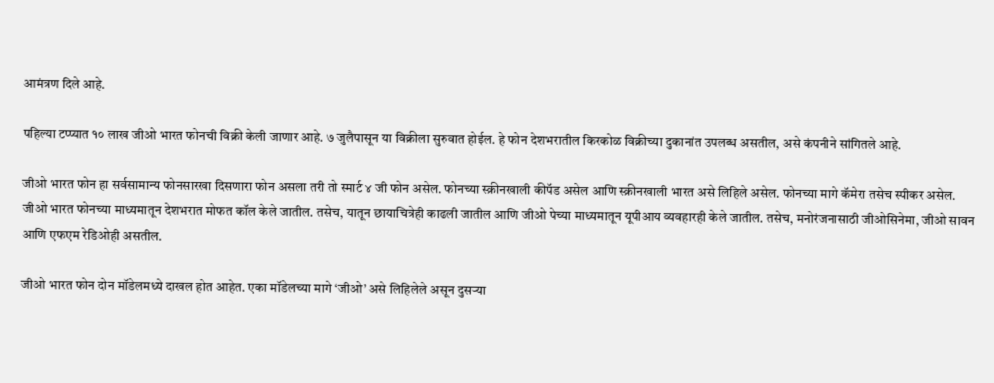आमंत्रण दिले आहे.

पहिल्या टप्प्यात १० लाख जीओ भारत फोनची विक्री केली जाणार आहे. ७ जुलैपासून या विक्रीला सुरुवात होईल. हे फोन देशभरातील किरकोळ विक्रीच्या दुकानांत उपलब्ध असतील, असे कंपनीने सांगितले आहे.

जीओ भारत फोन हा सर्वसामान्य फोनसारखा दिसणारा फोन असला तरी तो स्मार्ट ४ जी फोन असेल. फोनच्या स्क्रीनखाली कीपॅड असेल आणि स्क्रीनखाली भारत असे लिहिले असेल. फोनच्या मागे कॅमेरा तसेच स्पीकर असेल. जीओ भारत फोनच्या माध्यमातून देशभरात मोफत कॉल केले जातील. तसेच, यातून छायाचित्रेही काढली जातील आणि जीओ पेच्या माध्यमातून यूपीआय व्यवहारही केले जातील. तसेच, मनोरंजनासाठी जीओसिनेमा, जीओ सावन आणि एफएम रेडिओही असतील.

जीओ भारत फोन दोन मॉडेलमध्ये दाखल होत आहेत. एका मॉडेलच्या मागे ‘जीओ’ असे लिहिलेले असून दुसऱ्या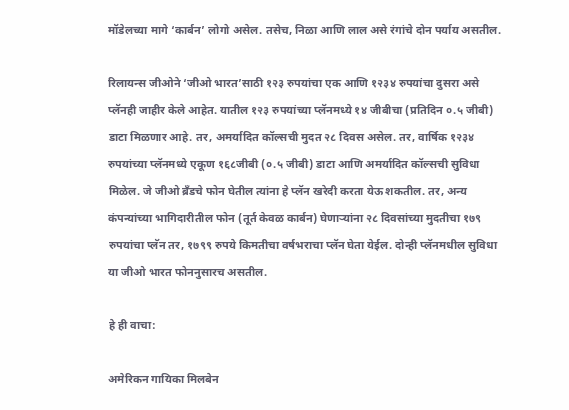मॉडेलच्या मागे ‘कार्बन’ लोगो असेल. तसेच, निळा आणि लाल असे रंगांचे दोन पर्याय असतील.

रिलायन्स जीओने ‘जीओ भारत’साठी १२३ रुपयांचा एक आणि १२३४ रुपयांचा दुसरा असे प्लॅनही जाहीर केले आहेत. यातील १२३ रुपयांच्या प्लॅनमध्ये १४ जीबीचा (प्रतिदिन ०.५ जीबी) डाटा मिळणार आहे. तर, अमर्यादित कॉल्सची मुदत २८ दिवस असेल. तर, वार्षिक १२३४ रुपयांच्या प्लॅनमध्ये एकूण १६८जीबी (०.५ जीबी) डाटा आणि अमर्यादित कॉल्सची सुविधा मिळेल. जे जीओ ब्रँडचे फोन घेतील त्यांना हे प्लॅन खरेदी करता येऊ शकतील. तर, अन्य कंपन्यांच्या भागिदारीतील फोन (तूर्त केवळ कार्बन) घेणाऱ्यांना २८ दिवसांच्या मुदतीचा १७९ रुपयांचा प्लॅन तर, १७९९ रुपये किमतीचा वर्षभराचा प्लॅन घेता येईल. दोन्ही प्लॅनमधील सुविधा या जीओ भारत फोननुसारच असतील.

हे ही वाचा:

अमेरिकन गायिका मिलबेन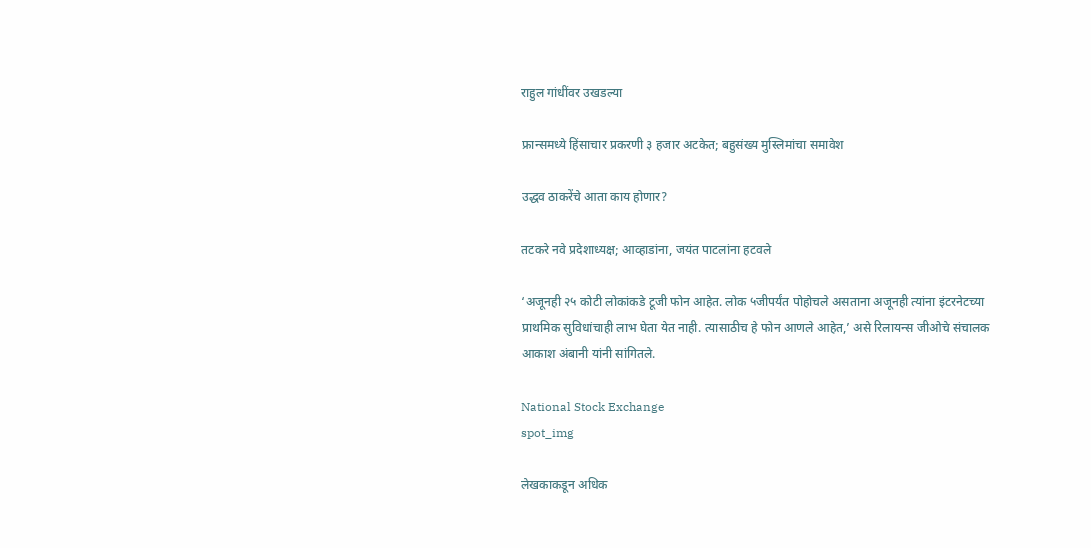राहुल गांधींवर उखडल्या

फ्रान्समध्ये हिंसाचार प्रकरणी ३ हजार अटकेत; बहुसंख्य मुस्लिमांचा समावेश

उद्धव ठाकरेंचे आता काय होणार?

तटकरे नवे प्रदेशाध्यक्ष; आव्हाडांना, जयंत पाटलांना हटवले

‘अजूनही २५ कोटी लोकांकडे टूजी फोन आहेत. लोक ५जीपर्यंत पोहोचले असताना अजूनही त्यांना इंटरनेटच्या प्राथमिक सुविधांचाही लाभ घेता येत नाही. त्यासाठीच हे फोन आणले आहेत,’ असे रिलायन्स जीओचे संचालक आकाश अंबानी यांनी सांगितले.

National Stock Exchange
spot_img

लेखकाकडून अधिक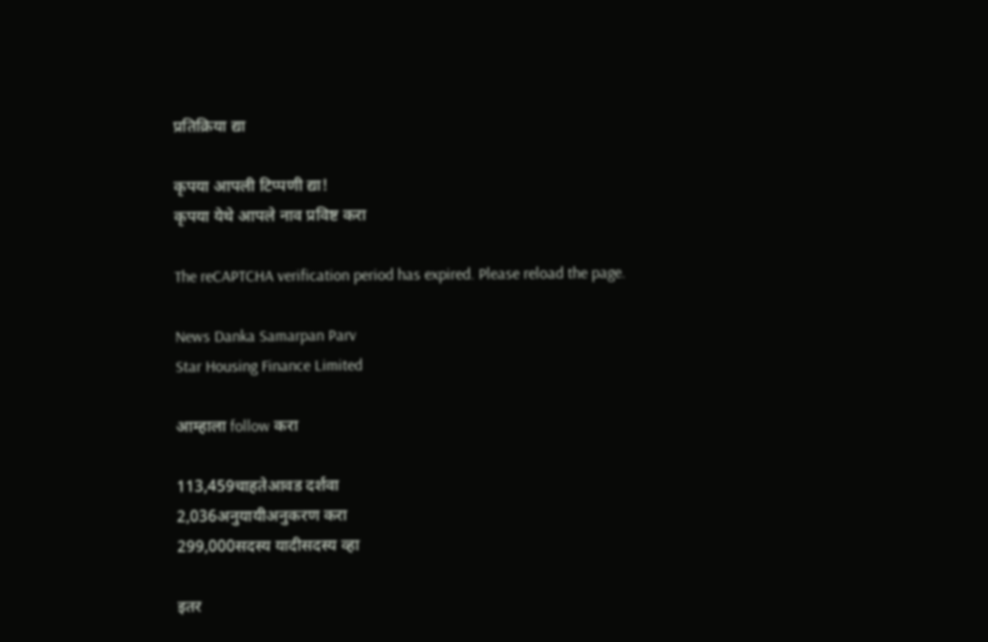प्रतिक्रिया द्या

कृपया आपली टिप्पणी द्या!
कृपया येथे आपले नाव प्रविष्ट करा

The reCAPTCHA verification period has expired. Please reload the page.

News Danka Samarpan Parv
Star Housing Finance Limited

आम्हाला follow करा

113,459चाहतेआवड दर्शवा
2,036अनुयायीअनुकरण करा
299,000सदस्य यादीसदस्य व्हा

इतर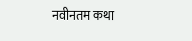नवीनतम कथा